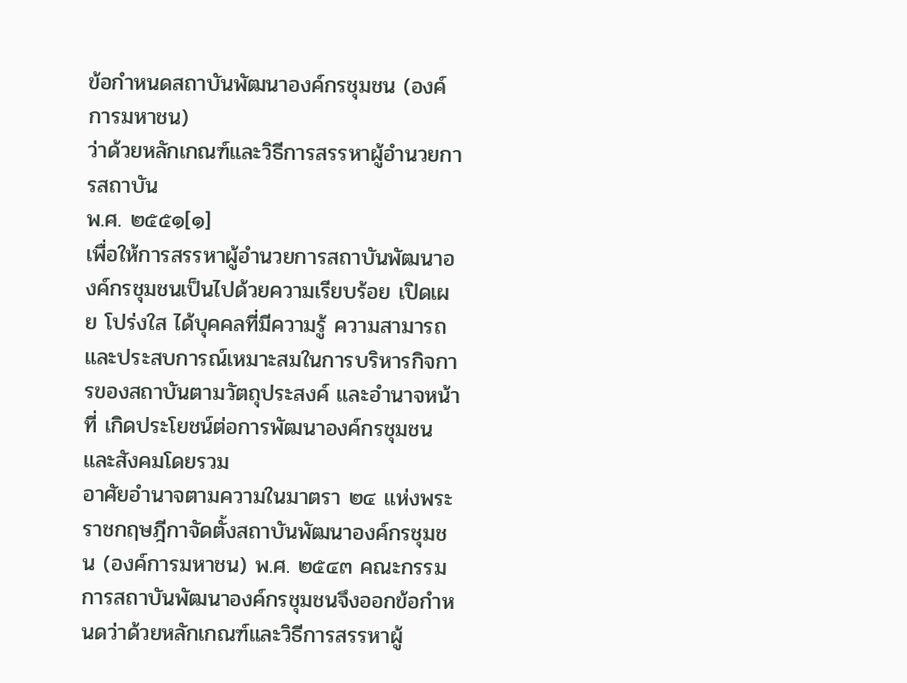ข้อกำหนดสถาบันพัฒนาองค์กรชุมชน (องค์การมหาชน)
ว่าด้วยหลักเกณฑ์และวิธีการสรรหาผู้อำนวยการสถาบัน
พ.ศ. ๒๕๕๑[๑]
เพื่อให้การสรรหาผู้อำนวยการสถาบันพัฒนาองค์กรชุมชนเป็นไปด้วยความเรียบร้อย เปิดเผย โปร่งใส ได้บุคคลที่มีความรู้ ความสามารถ และประสบการณ์เหมาะสมในการบริหารกิจการของสถาบันตามวัตถุประสงค์ และอำนาจหน้าที่ เกิดประโยชน์ต่อการพัฒนาองค์กรชุมชนและสังคมโดยรวม
อาศัยอำนาจตามความในมาตรา ๒๔ แห่งพระราชกฤษฎีกาจัดตั้งสถาบันพัฒนาองค์กรชุมชน (องค์การมหาชน) พ.ศ. ๒๕๔๓ คณะกรรมการสถาบันพัฒนาองค์กรชุมชนจึงออกข้อกำหนดว่าด้วยหลักเกณฑ์และวิธีการสรรหาผู้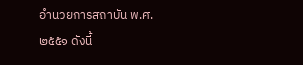อำนวยการสถาบัน พ.ศ. ๒๕๕๑ ดังนี้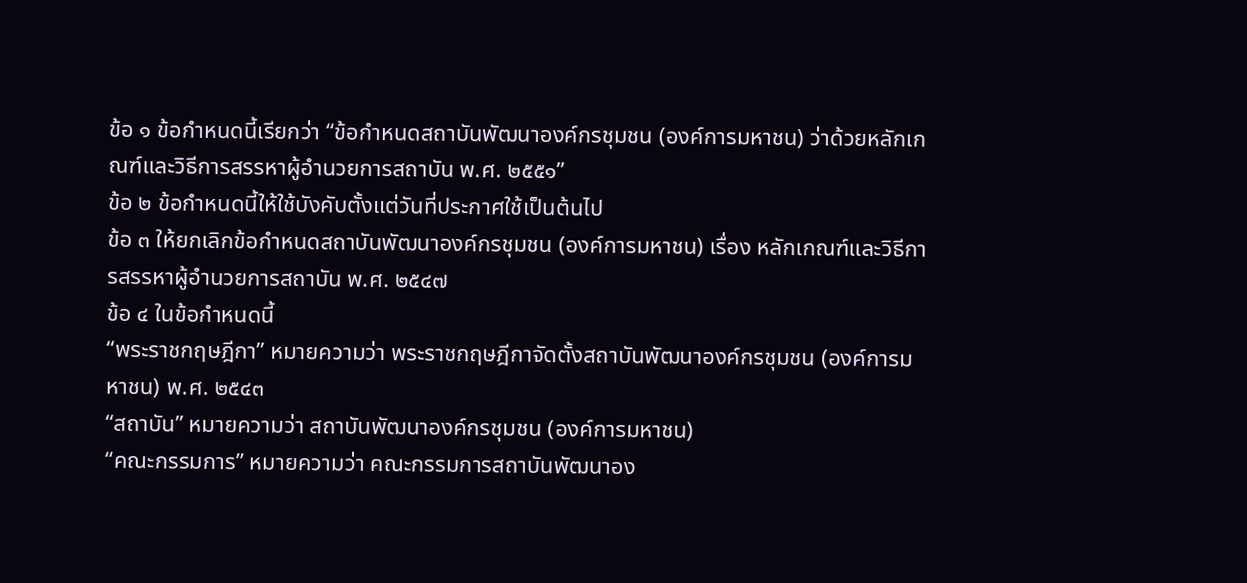ข้อ ๑ ข้อกำหนดนี้เรียกว่า “ข้อกำหนดสถาบันพัฒนาองค์กรชุมชน (องค์การมหาชน) ว่าด้วยหลักเกณฑ์และวิธีการสรรหาผู้อำนวยการสถาบัน พ.ศ. ๒๕๕๑”
ข้อ ๒ ข้อกำหนดนี้ให้ใช้บังคับตั้งแต่วันที่ประกาศใช้เป็นต้นไป
ข้อ ๓ ให้ยกเลิกข้อกำหนดสถาบันพัฒนาองค์กรชุมชน (องค์การมหาชน) เรื่อง หลักเกณฑ์และวิธีการสรรหาผู้อำนวยการสถาบัน พ.ศ. ๒๕๔๗
ข้อ ๔ ในข้อกำหนดนี้
“พระราชกฤษฎีกา” หมายความว่า พระราชกฤษฎีกาจัดตั้งสถาบันพัฒนาองค์กรชุมชน (องค์การมหาชน) พ.ศ. ๒๕๔๓
“สถาบัน” หมายความว่า สถาบันพัฒนาองค์กรชุมชน (องค์การมหาชน)
“คณะกรรมการ” หมายความว่า คณะกรรมการสถาบันพัฒนาอง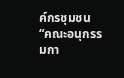ค์กรชุมชน
“คณะอนุกรรมกา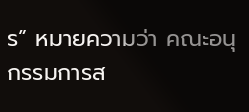ร” หมายความว่า คณะอนุกรรมการส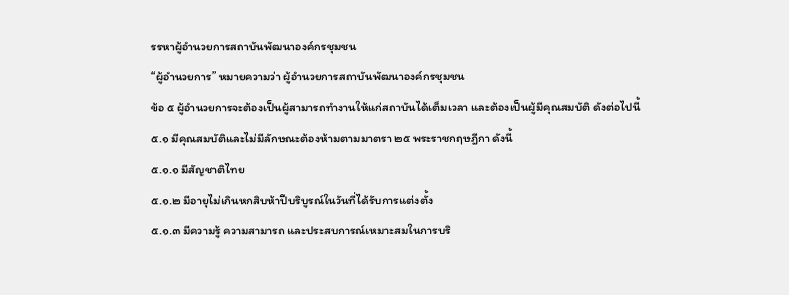รรหาผู้อำนวยการสถาบันพัฒนาองค์กรชุมชน
“ผู้อำนวยการ” หมายความว่า ผู้อำนวยการสถาบันพัฒนาองค์กรชุมชน
ข้อ ๕ ผู้อำนวยการจะต้องเป็นผู้สามารถทำงานให้แก่สถาบันได้เต็มเวลา และต้องเป็นผู้มีคุณสมบัติ ดังต่อไปนี้
๕.๑ มีคุณสมบัติและไม่มีลักษณะต้องห้ามตามมาตรา ๒๕ พระราชกฤษฎีกา ดังนี้
๕.๑.๑ มีสัญชาติไทย
๕.๑.๒ มีอายุไม่เกินหกสิบห้าปีบริบูรณ์ในวันที่ได้รับการแต่งตั้ง
๕.๑.๓ มีความรู้ ความสามารถ และประสบการณ์เหมาะสมในการบริ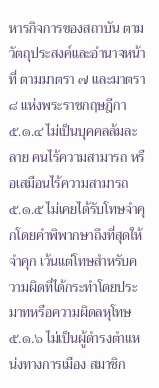หารกิจการของสถาบัน ตามวัตถุประสงค์และอำนาจหน้าที่ ตามมาตรา ๗ และมาตรา ๘ แห่งพระราชกฤษฎีกา
๕.๑.๔ ไม่เป็นบุคคลล้มละลาย คนไร้ความสามารถ หรือเสมือนไร้ความสามารถ
๕.๑.๕ ไม่เคยได้รับโทษจำคุกโดยคำพิพากษาถึงที่สุดให้จำคุก เว้นแต่โทษสำหรับความผิดที่ได้กระทำโดยประมาทหรือความผิดลหุโทษ
๕.๑.๖ ไม่เป็นผู้ดำรงตำแหน่งทางการเมือง สมาชิก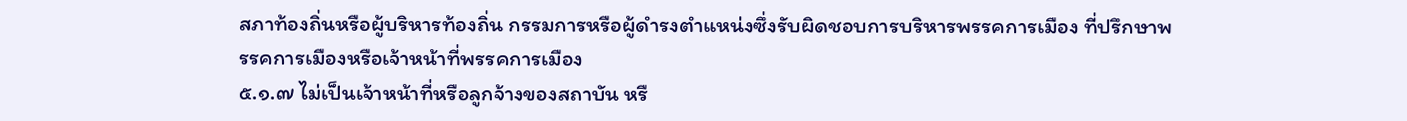สภาท้องถิ่นหรือผู้บริหารท้องถิ่น กรรมการหรือผู้ดำรงตำแหน่งซึ่งรับผิดชอบการบริหารพรรคการเมือง ที่ปรึกษาพรรคการเมืองหรือเจ้าหน้าที่พรรคการเมือง
๕.๑.๗ ไม่เป็นเจ้าหน้าที่หรือลูกจ้างของสถาบัน หรื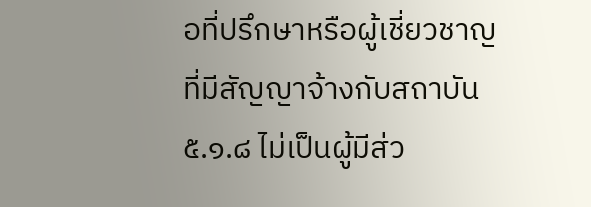อที่ปรึกษาหรือผู้เชี่ยวชาญที่มีสัญญาจ้างกับสถาบัน
๕.๑.๘ ไม่เป็นผู้มีส่ว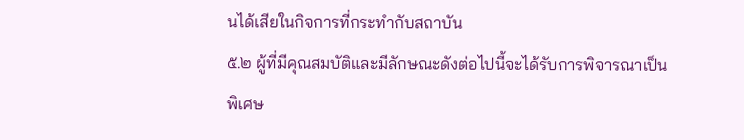นได้เสียในกิจการที่กระทำกับสถาบัน
๕.๒ ผู้ที่มีคุณสมบัติและมีลักษณะดังต่อไปนี้จะได้รับการพิจารณาเป็นพิเศษ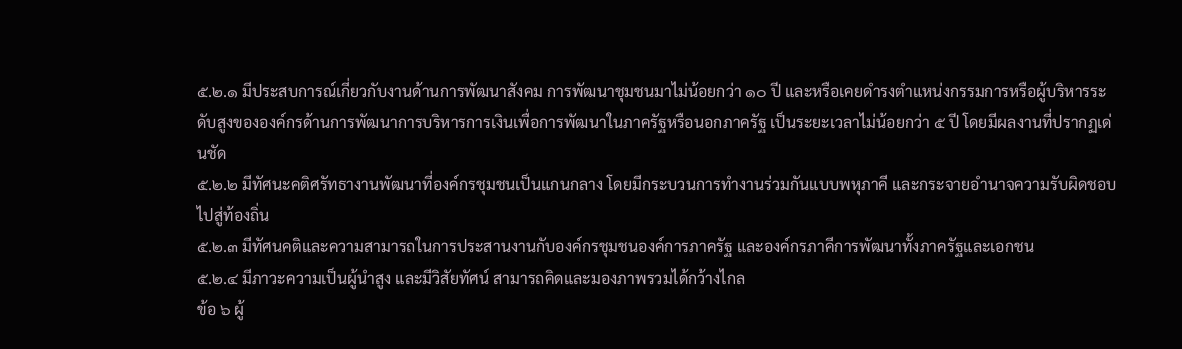๕.๒.๑ มีประสบการณ์เกี่ยวกับงานด้านการพัฒนาสังคม การพัฒนาชุมชนมาไม่น้อยกว่า ๑๐ ปี และหรือเคยดำรงตำแหน่งกรรมการหรือผู้บริหารระดับสูงขององค์กรด้านการพัฒนาการบริหารการเงินเพื่อการพัฒนาในภาครัฐหรือนอกภาครัฐ เป็นระยะเวลาไม่น้อยกว่า ๕ ปี โดยมีผลงานที่ปรากฏเด่นชัด
๕.๒.๒ มีทัศนะคติศรัทธางานพัฒนาที่องค์กรชุมชนเป็นแกนกลาง โดยมีกระบวนการทำงานร่วมกันแบบพหุภาคี และกระจายอำนาจความรับผิดชอบไปสู่ท้องถิ่น
๕.๒.๓ มีทัศนคติและความสามารถในการประสานงานกับองค์กรชุมชนองค์การภาครัฐ และองค์กรภาคีการพัฒนาทั้งภาครัฐและเอกชน
๕.๒.๔ มีภาวะความเป็นผู้นำสูง และมีวิสัยทัศน์ สามารถคิดและมองภาพรวมได้กว้างไกล
ข้อ ๖ ผู้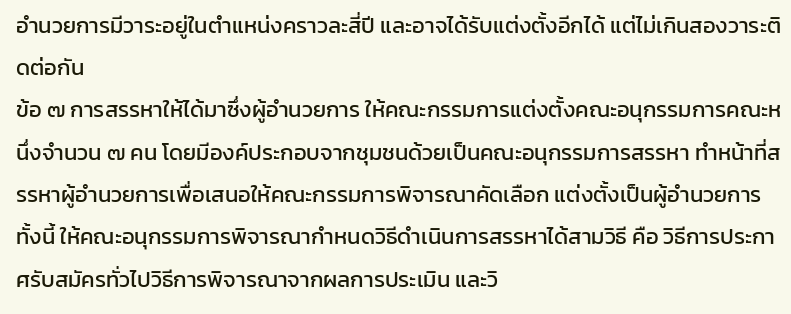อำนวยการมีวาระอยู่ในตำแหน่งคราวละสี่ปี และอาจได้รับแต่งตั้งอีกได้ แต่ไม่เกินสองวาระติดต่อกัน
ข้อ ๗ การสรรหาให้ได้มาซึ่งผู้อำนวยการ ให้คณะกรรมการแต่งตั้งคณะอนุกรรมการคณะหนึ่งจำนวน ๗ คน โดยมีองค์ประกอบจากชุมชนด้วยเป็นคณะอนุกรรมการสรรหา ทำหน้าที่สรรหาผู้อำนวยการเพื่อเสนอให้คณะกรรมการพิจารณาคัดเลือก แต่งตั้งเป็นผู้อำนวยการ ทั้งนี้ ให้คณะอนุกรรมการพิจารณากำหนดวิธีดำเนินการสรรหาได้สามวิธี คือ วิธีการประกาศรับสมัครทั่วไปวิธีการพิจารณาจากผลการประเมิน และวิ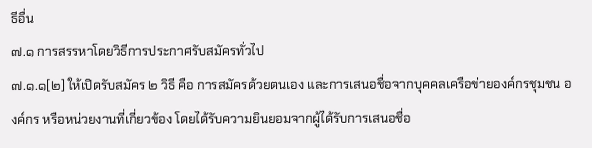ธีอื่น
๗.๑ การสรรหาโดยวิธีการประกาศรับสมัครทั่วไป
๗.๑.๑[๒] ให้เปิดรับสมัคร ๒ วิธี คือ การสมัครด้วยตนเอง และการเสนอชื่อจากบุคคลเครือข่ายองค์กรชุมชน องค์กร หรือหน่วยงานที่เกี่ยวข้อง โดยได้รับความยินยอมจากผู้ได้รับการเสนอชื่อ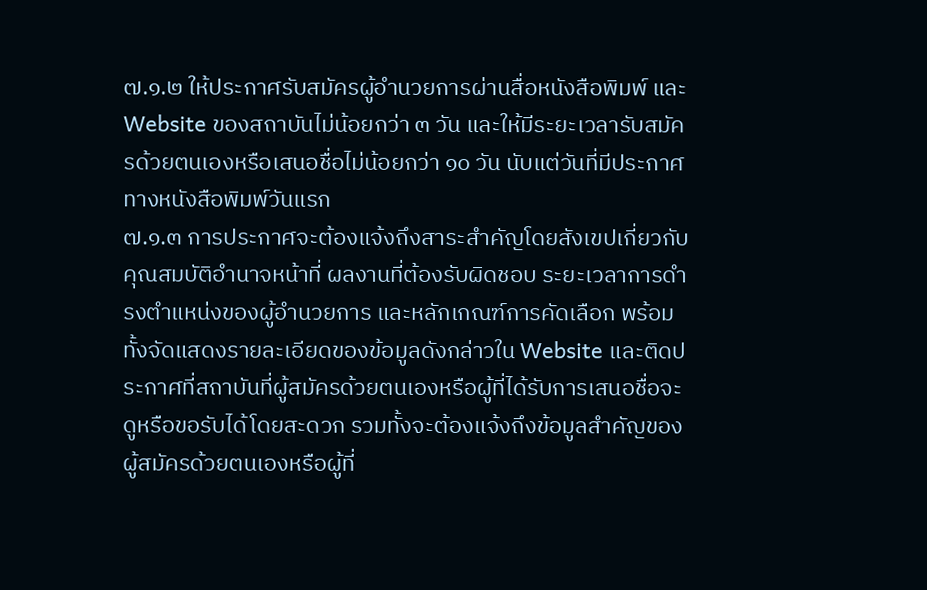๗.๑.๒ ให้ประกาศรับสมัครผู้อำนวยการผ่านสื่อหนังสือพิมพ์ และ Website ของสถาบันไม่น้อยกว่า ๓ วัน และให้มีระยะเวลารับสมัครด้วยตนเองหรือเสนอชื่อไม่น้อยกว่า ๑๐ วัน นับแต่วันที่มีประกาศทางหนังสือพิมพ์วันแรก
๗.๑.๓ การประกาศจะต้องแจ้งถึงสาระสำคัญโดยสังเขปเกี่ยวกับคุณสมบัติอำนาจหน้าที่ ผลงานที่ต้องรับผิดชอบ ระยะเวลาการดำรงตำแหน่งของผู้อำนวยการ และหลักเกณฑ์การคัดเลือก พร้อมทั้งจัดแสดงรายละเอียดของข้อมูลดังกล่าวใน Website และติดประกาศที่สถาบันที่ผู้สมัครด้วยตนเองหรือผู้ที่ได้รับการเสนอชื่อจะดูหรือขอรับได้โดยสะดวก รวมทั้งจะต้องแจ้งถึงข้อมูลสำคัญของผู้สมัครด้วยตนเองหรือผู้ที่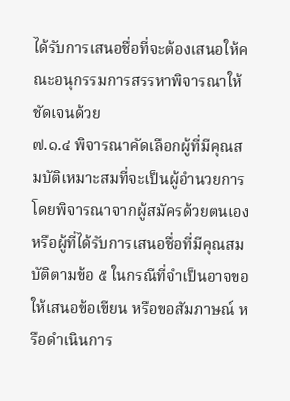ได้รับการเสนอชื่อที่จะต้องเสนอให้คณะอนุกรรมการสรรหาพิจารณาให้ชัดเจนด้วย
๗.๑.๔ พิจารณาคัดเลือกผู้ที่มีคุณสมบัติเหมาะสมที่จะเป็นผู้อำนวยการโดยพิจารณาจากผู้สมัครด้วยตนเองหรือผู้ที่ได้รับการเสนอชื่อที่มีคุณสมบัติตามข้อ ๕ ในกรณีที่จำเป็นอาจขอให้เสนอข้อเขียน หรือขอสัมภาษณ์ หรือดำเนินการ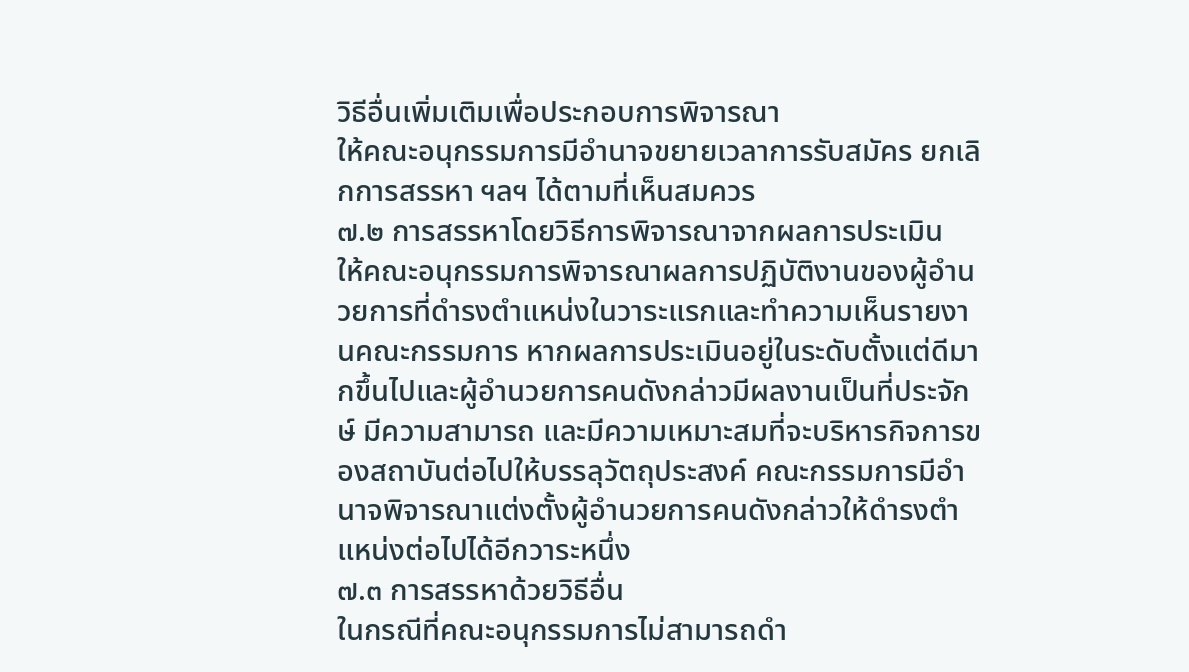วิธีอื่นเพิ่มเติมเพื่อประกอบการพิจารณา
ให้คณะอนุกรรมการมีอำนาจขยายเวลาการรับสมัคร ยกเลิกการสรรหา ฯลฯ ได้ตามที่เห็นสมควร
๗.๒ การสรรหาโดยวิธีการพิจารณาจากผลการประเมิน
ให้คณะอนุกรรมการพิจารณาผลการปฏิบัติงานของผู้อำนวยการที่ดำรงตำแหน่งในวาระแรกและทำความเห็นรายงานคณะกรรมการ หากผลการประเมินอยู่ในระดับตั้งแต่ดีมากขึ้นไปและผู้อำนวยการคนดังกล่าวมีผลงานเป็นที่ประจักษ์ มีความสามารถ และมีความเหมาะสมที่จะบริหารกิจการของสถาบันต่อไปให้บรรลุวัตถุประสงค์ คณะกรรมการมีอำนาจพิจารณาแต่งตั้งผู้อำนวยการคนดังกล่าวให้ดำรงตำแหน่งต่อไปได้อีกวาระหนึ่ง
๗.๓ การสรรหาด้วยวิธีอื่น
ในกรณีที่คณะอนุกรรมการไม่สามารถดำ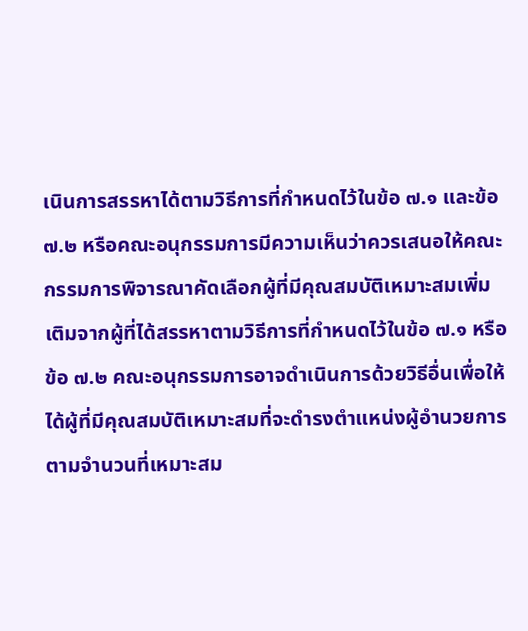เนินการสรรหาได้ตามวิธีการที่กำหนดไว้ในข้อ ๗.๑ และข้อ ๗.๒ หรือคณะอนุกรรมการมีความเห็นว่าควรเสนอให้คณะกรรมการพิจารณาคัดเลือกผู้ที่มีคุณสมบัติเหมาะสมเพิ่มเติมจากผู้ที่ได้สรรหาตามวิธีการที่กำหนดไว้ในข้อ ๗.๑ หรือข้อ ๗.๒ คณะอนุกรรมการอาจดำเนินการด้วยวิธีอื่นเพื่อให้ได้ผู้ที่มีคุณสมบัติเหมาะสมที่จะดำรงตำแหน่งผู้อำนวยการตามจำนวนที่เหมาะสม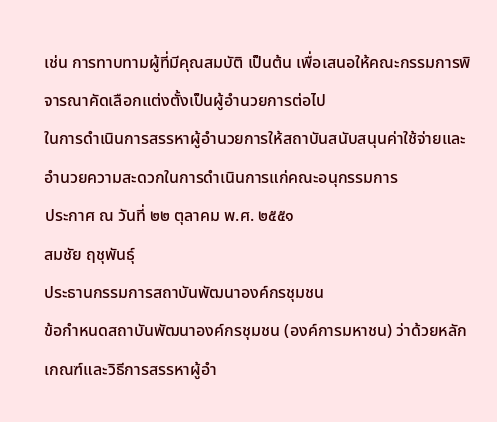เช่น การทาบทามผู้ที่มีคุณสมบัติ เป็นต้น เพื่อเสนอให้คณะกรรมการพิจารณาคัดเลือกแต่งตั้งเป็นผู้อำนวยการต่อไป
ในการดำเนินการสรรหาผู้อำนวยการให้สถาบันสนับสนุนค่าใช้จ่ายและอำนวยความสะดวกในการดำเนินการแก่คณะอนุกรรมการ
ประกาศ ณ วันที่ ๒๒ ตุลาคม พ.ศ. ๒๕๕๑
สมชัย ฤชุพันธุ์
ประธานกรรมการสถาบันพัฒนาองค์กรชุมชน
ข้อกำหนดสถาบันพัฒนาองค์กรชุมชน (องค์การมหาชน) ว่าด้วยหลักเกณฑ์และวิธีการสรรหาผู้อำ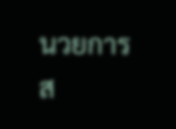นวยการส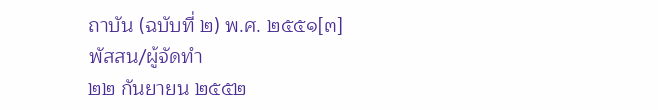ถาบัน (ฉบับที่ ๒) พ.ศ. ๒๕๕๑[๓]
พัสสน/ผู้จัดทำ
๒๒ กันยายน ๒๕๕๒